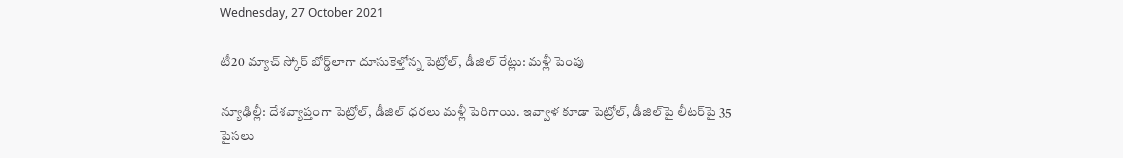Wednesday, 27 October 2021

టీ20 మ్యాచ్ స్కోర్ బోర్డ్‌లాగా దూసుకెళ్తోన్న పెట్రోల్, డీజిల్ రేట్లు: మళ్లీ పెంపు

న్యూఢిల్లీ: దేశవ్యాప్తంగా పెట్రోల్, డీజిల్ ధరలు మళ్లీ పెరిగాయి. ఇవ్వాళ కూడా పెట్రోల్, డీజిల్‌పై లీటర్‌పై 35 పైసలు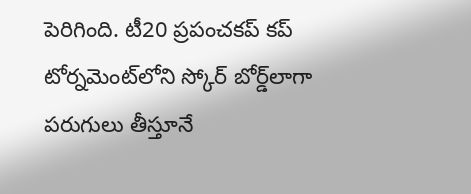పెరిగింది. టీ20 ప్రపంచకప్ కప్ టోర్నమెంట్‌లోని స్కోర్ బోర్డ్‌లాగా పరుగులు తీస్తూనే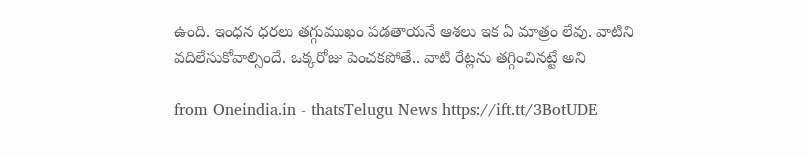ఉంది. ఇంధన ధరలు తగ్గుముఖం పడతాయనే ఆశలు ఇక ఏ మాత్రం లేవు. వాటిని వదిలేసుకోవాల్సిందే. ఒక్కరోజు పెంచకపోతే.. వాటి రేట్లను తగ్గించినట్టే అని

from Oneindia.in - thatsTelugu News https://ift.tt/3BotUDE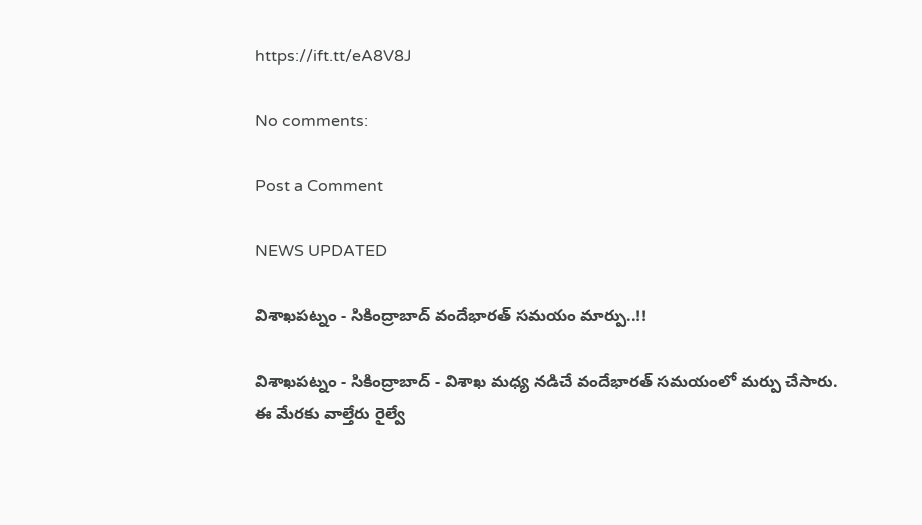https://ift.tt/eA8V8J

No comments:

Post a Comment

NEWS UPDATED

విశాఖపట్నం - సికింద్రాబాద్ వందేభారత్ సమయం మార్పు..!!

విశాఖపట్నం - సికింద్రాబాద్ - విశాఖ మధ్య నడిచే వందేభారత్ సమయంలో మర్పు చేసారు. ఈ మేరకు వాల్తేరు రైల్వే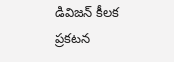డివిజన్ కీలక ప్రకటన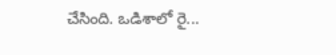చేసింది. ఒడిశాలో రై...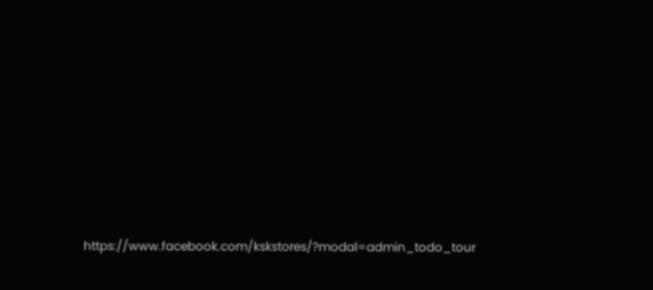https://www.facebook.com/kskstores/?modal=admin_todo_tour